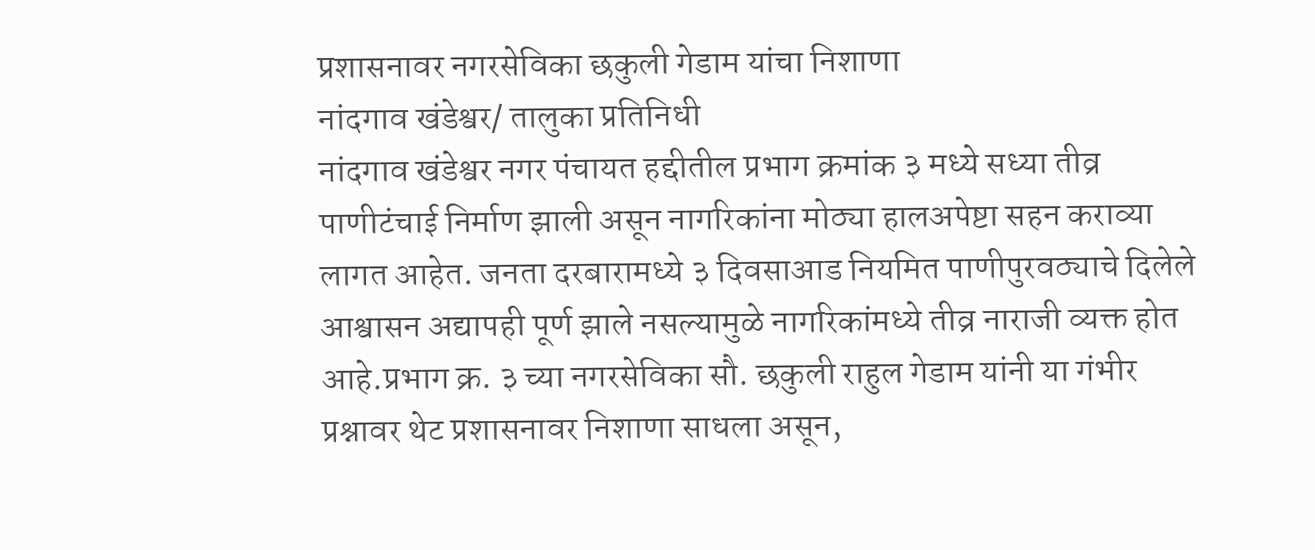प्रशासनावर नगरसेविका छकुली गेडाम यांचा निशाणा
नांदगाव खंडेश्वर/ तालुका प्रतिनिधी
नांदगाव खंडेश्वर नगर पंचायत हद्दीतील प्रभाग क्रमांक ३ मध्ये सध्या तीव्र पाणीटंचाई निर्माण झाली असून नागरिकांना मोठ्या हालअपेष्टा सहन कराव्या लागत आहेत. जनता दरबारामध्ये ३ दिवसाआड नियमित पाणीपुरवठ्याचे दिलेले आश्वासन अद्यापही पूर्ण झाले नसल्यामुळे नागरिकांमध्ये तीव्र नाराजी व्यक्त होत आहे.प्रभाग क्र. ३ च्या नगरसेविका सौ. छकुली राहुल गेडाम यांनी या गंभीर प्रश्नावर थेट प्रशासनावर निशाणा साधला असून,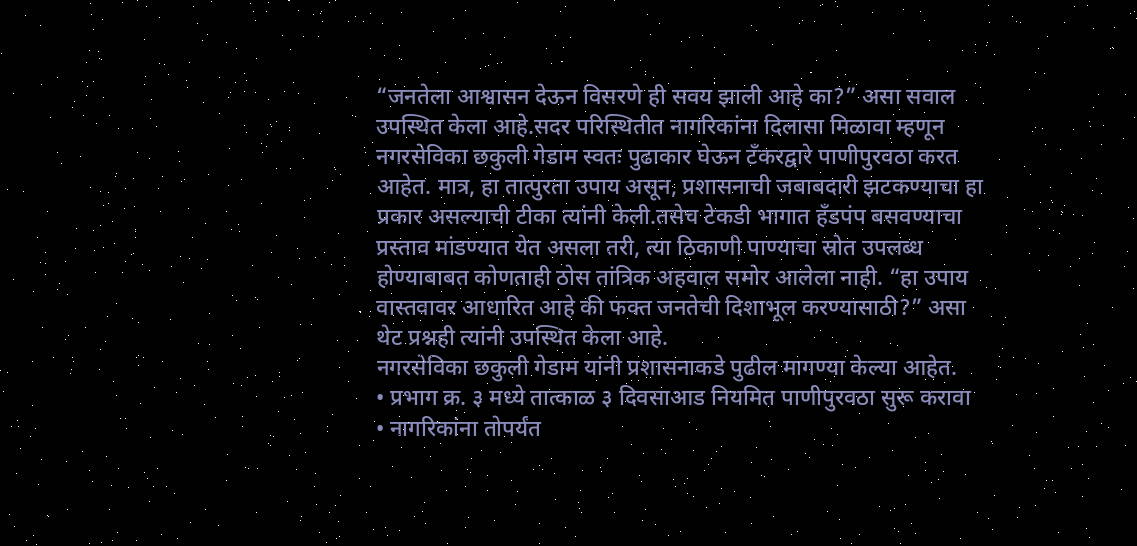“जनतेला आश्वासन देऊन विसरणे ही सवय झाली आहे का?” असा सवाल उपस्थित केला आहे.सदर परिस्थितीत नागरिकांना दिलासा मिळावा म्हणून नगरसेविका छकुली गेडाम स्वतः पुढाकार घेऊन टँकरद्वारे पाणीपुरवठा करत आहेत. मात्र, हा तात्पुरता उपाय असून, प्रशासनाची जबाबदारी झटकण्याचा हा प्रकार असल्याची टीका त्यांनी केली.तसेच टेकडी भागात हँडपंप बसवण्याचा प्रस्ताव मांडण्यात येत असला तरी, त्या ठिकाणी पाण्याचा स्रोत उपलब्ध होण्याबाबत कोणताही ठोस तांत्रिक अहवाल समोर आलेला नाही. “हा उपाय वास्तवावर आधारित आहे की फक्त जनतेची दिशाभूल करण्यासाठी?” असा थेट प्रश्नही त्यांनी उपस्थित केला आहे.
नगरसेविका छकुली गेडाम यांनी प्रशासनाकडे पुढील मागण्या केल्या आहेत.
• प्रभाग क्र. ३ मध्ये तात्काळ ३ दिवसाआड नियमित पाणीपुरवठा सुरू करावा
• नागरिकांना तोपर्यंत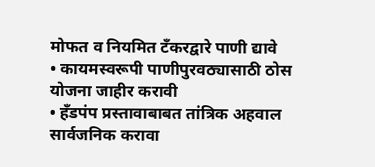मोफत व नियमित टँकरद्वारे पाणी द्यावे
• कायमस्वरूपी पाणीपुरवठ्यासाठी ठोस योजना जाहीर करावी
• हँडपंप प्रस्तावाबाबत तांत्रिक अहवाल सार्वजनिक करावा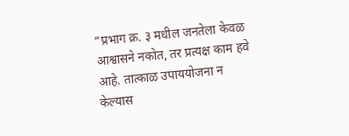“प्रभाग क्र. ३ मधील जनतेला केवळ आश्वासने नकोत, तर प्रत्यक्ष काम हवे आहे. तात्काळ उपाययोजना न केल्यास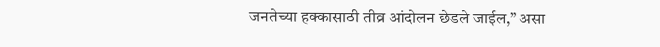जनतेच्या हक्कासाठी तीव्र आंदोलन छेडले जाईल,” असा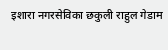इशारा नगरसेविका छकुली राहुल गेडाम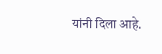यांनी दिला आहे.